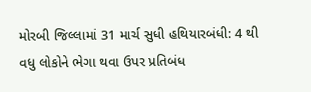મોરબી જિલ્લામાં 31 માર્ચ સુધી હથિયારબંધી: 4 થી વધુ લોકોને ભેગા થવા ઉપર પ્રતિબંધ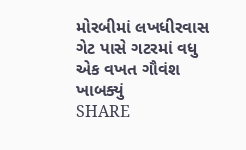મોરબીમાં લખધીરવાસ ગેટ પાસે ગટરમાં વધુ એક વખત ગૌવંશ ખાબક્યું
SHARE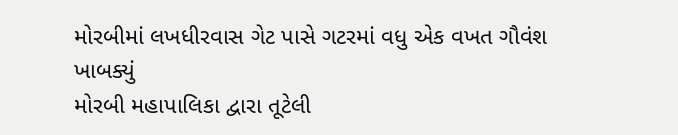મોરબીમાં લખધીરવાસ ગેટ પાસે ગટરમાં વધુ એક વખત ગૌવંશ ખાબક્યું
મોરબી મહાપાલિકા દ્વારા તૂટેલી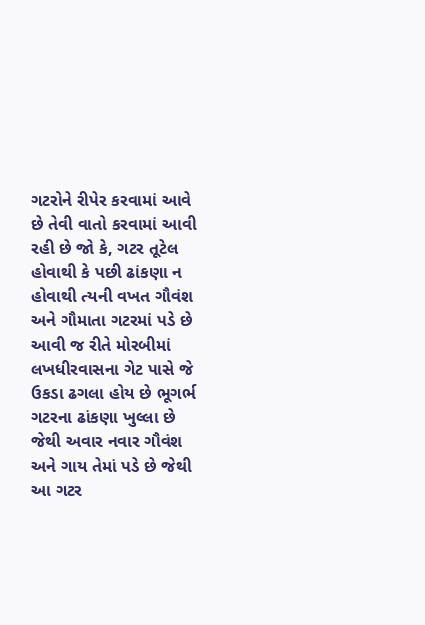ગટરોને રીપેર કરવામાં આવે છે તેવી વાતો કરવામાં આવી રહી છે જો કે, ગટર તૂટેલ હોવાથી કે પછી ઢાંકણા ન હોવાથી ત્યની વખત ગૌવંશ અને ગૌમાતા ગટરમાં પડે છે આવી જ રીતે મોરબીમાં લખધીરવાસના ગેટ પાસે જે ઉકડા ઢગલા હોય છે ભૂગર્ભ ગટરના ઢાંકણા ખુલ્લા છે જેથી અવાર નવાર ગૌવંશ અને ગાય તેમાં પડે છે જેથી આ ગટર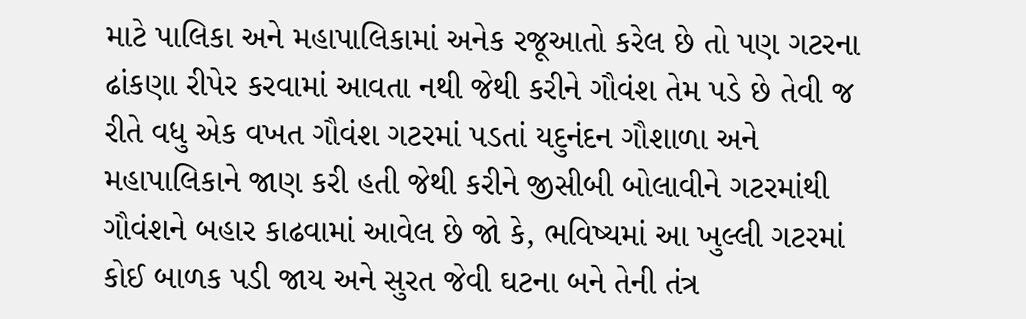માટે પાલિકા અને મહાપાલિકામાં અનેક રજૂઆતો કરેલ છે તો પણ ગટરના ઢાંકણા રીપેર કરવામાં આવતા નથી જેથી કરીને ગૌવંશ તેમ પડે છે તેવી જ રીતે વધુ એક વખત ગૌવંશ ગટરમાં પડતાં યદુનંદન ગૌશાળા અને મહાપાલિકાને જાણ કરી હતી જેથી કરીને જીસીબી બોલાવીને ગટરમાંથી ગૌવંશને બહાર કાઢવામાં આવેલ છે જો કે, ભવિષ્યમાં આ ખુલ્લી ગટરમાં કોઈ બાળક પડી જાય અને સુરત જેવી ઘટના બને તેની તંત્ર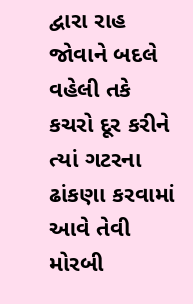દ્વારા રાહ જોવાને બદલે વહેલી તકે કચરો દૂર કરીને ત્યાં ગટરના ઢાંકણા કરવામાં આવે તેવી મોરબી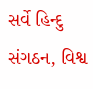સર્વે હિન્દુ સંગઠન, વિશ્વ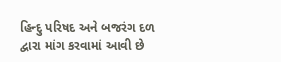હિન્દુ પરિષદ અને બજરંગ દળ દ્વારા માંગ કરવામાં આવી છે